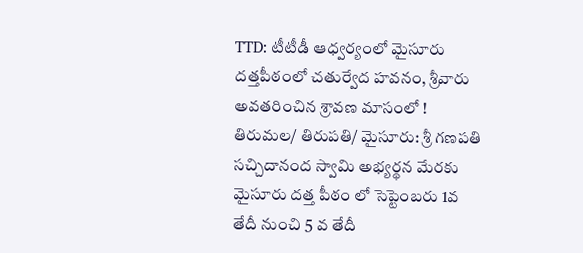TTD: టీటీడీ ఆధ్వర్యంలో మైసూరు దత్తపీఠంలో చతుర్వేద హవనం, శ్రీవారు అవతరించిన శ్రావణ మాసంలో !
తిరుమల/ తిరుపతి/ మైసూరు: శ్రీ గణపతి సచ్చిదానంద స్వామి అభ్యర్థన మేరకు మైసూరు దత్త పీఠం లో సెప్టెంబరు 1వ తేదీ నుంచి 5 వ తేదీ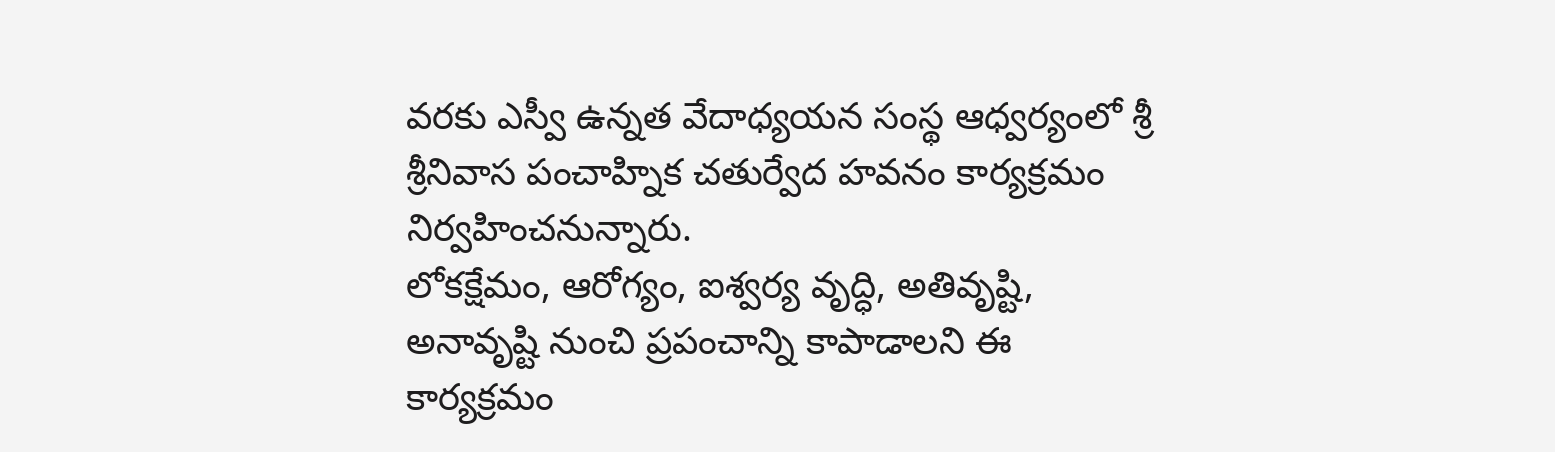వరకు ఎస్వీ ఉన్నత వేదాధ్యయన సంస్థ ఆధ్వర్యంలో శ్రీ శ్రీనివాస పంచాహ్నిక చతుర్వేద హవనం కార్యక్రమం నిర్వహించనున్నారు.
లోకక్షేమం, ఆరోగ్యం, ఐశ్వర్య వృద్ధి, అతివృష్టి, అనావృష్టి నుంచి ప్రపంచాన్ని కాపాడాలని ఈ కార్యక్రమం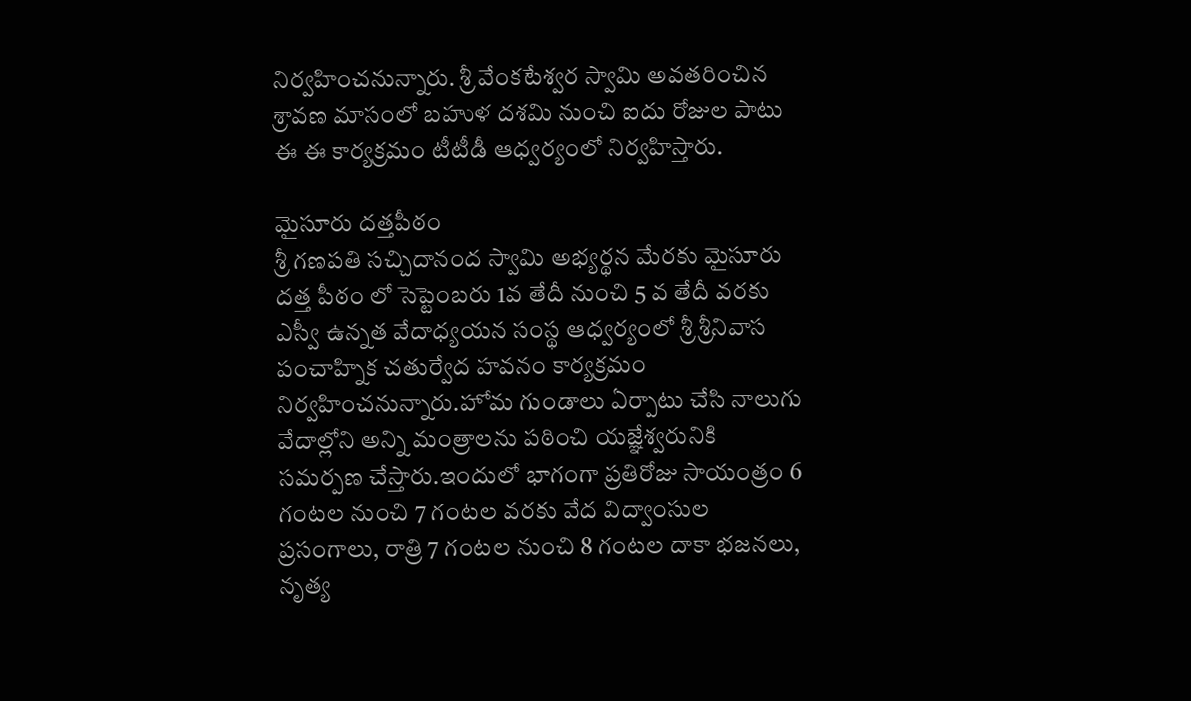నిర్వహించనున్నారు. శ్రీ వేంకటేశ్వర స్వామి అవతరించిన శ్రావణ మాసంలో బహుళ దశమి నుంచి ఐదు రోజుల పాటు ఈ ఈ కార్యక్రమం టీటీడీ ఆధ్వర్యంలో నిర్వహిస్తారు.

మైసూరు దత్తపీఠం
శ్రీ గణపతి సచ్చిదానంద స్వామి అభ్యర్థన మేరకు మైసూరు దత్త పీఠం లో సెప్టెంబరు 1వ తేదీ నుంచి 5 వ తేదీ వరకు ఎస్వీ ఉన్నత వేదాధ్యయన సంస్థ ఆధ్వర్యంలో శ్రీ శ్రీనివాస పంచాహ్నిక చతుర్వేద హవనం కార్యక్రమం నిర్వహించనున్నారు.హోమ గుండాలు ఏర్పాటు చేసి నాలుగు వేదాల్లోని అన్ని మంత్రాలను పఠించి యజ్ఞేశ్వరునికి సమర్పణ చేస్తారు.ఇందులో భాగంగా ప్రతిరోజు సాయంత్రం 6 గంటల నుంచి 7 గంటల వరకు వేద విద్వాంసుల ప్రసంగాలు, రాత్రి 7 గంటల నుంచి 8 గంటల దాకా భజనలు, నృత్య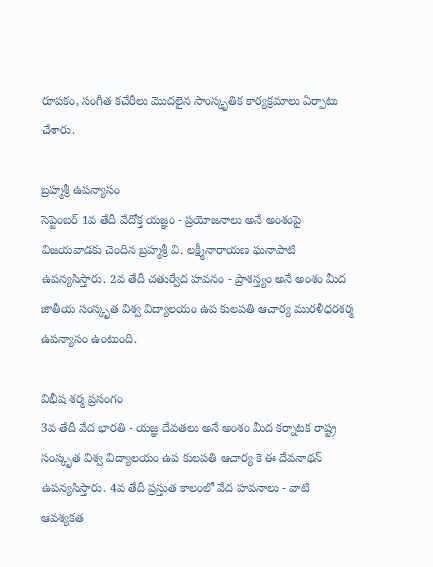రూపకం, సంగీత కచేరీలు మొదలైన సాంస్కృతిక కార్యక్రమాలు ఏర్పాటు చేశారు.

బ్రహ్మశ్రీ ఉపన్యాసం
సెప్టెంబర్ 1వ తేదీ వేదోక్త యజ్ఞం - ప్రయోజనాలు అనే అంశంపై విజయవాడకు చెందిన బ్రహ్మశ్రీ వి. లక్ష్మీనారాయణ ఘనాపాటి ఉపన్యసిస్తారు. 2వ తేదీ చతుర్వేద హవనం - ప్రాశస్త్యం అనే అంశం మీద జాతీయ సంస్కృత విశ్వ విద్యాలయం ఉప కులపతి ఆచార్య మురళీధరశర్మ ఉపన్యాసం ఉంటుంది.

విభీష శర్మ ప్రసంగం
3వ తేదీ వేద భారతి - యజ్ఞ దేవతలు అనే అంశం మీద కర్నాటక రాష్ట్ర సంస్కృత విశ్వ విద్యాలయం ఉప కులపతి ఆచార్య కె ఈ దేవనాథన్ ఉపన్యసిస్తారు. 4వ తేదీ ప్రస్తుత కాలంలో వేద హవనాలు - వాటి ఆవశ్యకత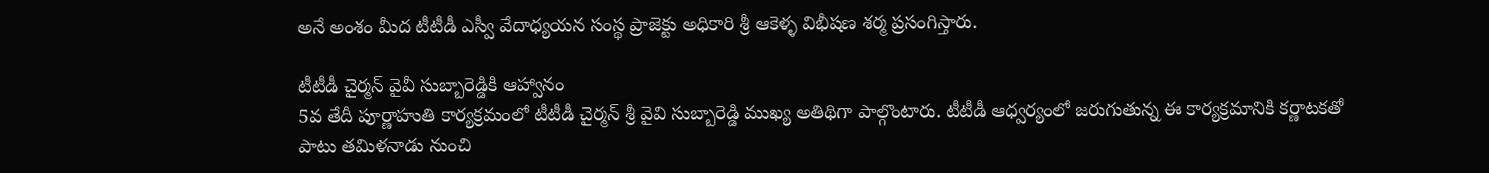అనే అంశం మీద టీటీడీ ఎస్వీ వేదాధ్యయన సంస్థ ప్రాజెక్టు అధికారి శ్రీ ఆకెళ్ళ విభీషణ శర్మ ప్రసంగిస్తారు.

టీటీడీ చైర్మన్ వైవీ సుబ్బారెడ్డికి ఆహ్వానం
5వ తేదీ పూర్ణాహుతి కార్యక్రమంలో టీటీడీ చైర్మన్ శ్రీ వైవి సుబ్బారెడ్డి ముఖ్య అతిథిగా పాల్గొంటారు. టీటీడీ ఆధ్వర్యంలో జరుగుతున్న ఈ కార్యక్రమానికి కర్ణాటకతో పాటు తమిళనాడు నుంచి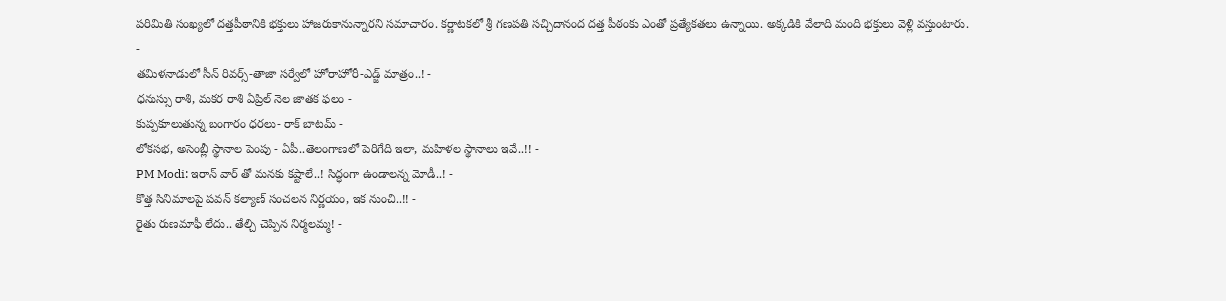పరిమితి సంఖ్యలో దత్తపీఠానికి భక్తులు హాజరుకానున్నారని సమాచారం. కర్ణాటకలో శ్రీ గణపతి సచ్చిదానంద దత్త పీఠంకు ఎంతో ప్రత్యేకతలు ఉన్నాయి. అక్కడికి వేలాది మంది భక్తులు వెళ్లి వస్తుంటారు.
-
తమిళనాడులో సీన్ రివర్స్-తాజా సర్వేలో హోరాహోరీ-ఎడ్జ్ మాత్రం..! -
ధనుస్సు రాశి, మకర రాశి ఏప్రిల్ నెల జాతక ఫలం -
కుప్పకూలుతున్న బంగారం ధరలు- రాక్ బాటమ్ -
లోకసభ, అసెంబ్లీ స్థానాల పెంపు - ఏపీ..తెలంగాణలో పెరిగేది ఇలా, మహిళల స్థానాలు ఇవే..!! -
PM Modi: ఇరాన్ వార్ తో మనకు కష్టాలే..! సిద్ధంగా ఉండాలన్న మోడీ..! -
కొత్త సినిమాలపై పవన్ కల్యాణ్ సంచలన నిర్ణయం, ఇక నుంచి..!! -
రైతు రుణమాఫీ లేదు.. తేల్చి చెప్పిన నిర్మలమ్మ! -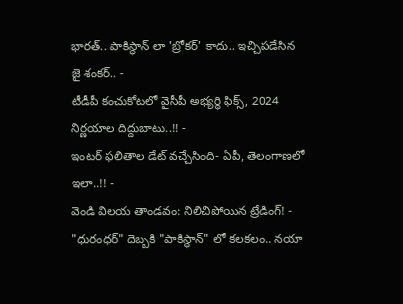భారత్.. పాకిస్థాన్ లా 'బ్రోకర్' కాదు.. ఇచ్చిపడేసిన జై శంకర్.. -
టీడీపీ కంచుకోటలో వైసీపీ అభ్యర్ధి ఫిక్స్, 2024 నిర్ణయాల దిద్దుబాటు..!! -
ఇంటర్ ఫలితాల డేట్ వచ్చేసింది- ఏపీ, తెలంగాణలో ఇలా..!! -
వెండి విలయ తాండవం: నిలిచిపోయిన ట్రేడింగ్! -
"ధురంధర్" దెబ్బకి "పాకిస్థాన్" లో కలకలం.. నయా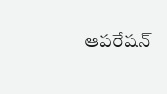ఆపరేషన్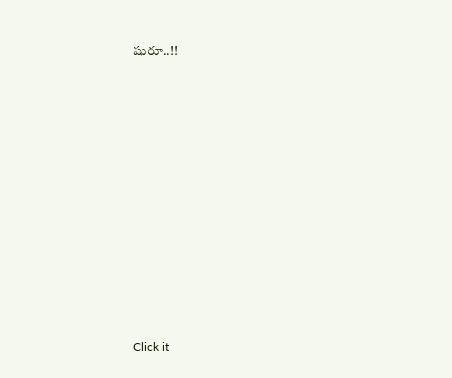షురూ..!!












Click it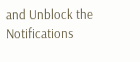and Unblock the Notifications